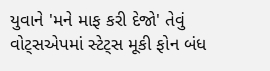યુવાને 'મને માફ કરી દેજો' તેવું વોટ્સએપમાં સ્ટેટ્સ મૂકી ફોન બંધ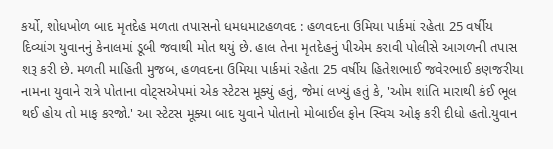કર્યો, શોધખોળ બાદ મૃતદેહ મળતા તપાસનો ધમધમાટહળવદ : હળવદના ઉમિયા પાર્કમાં રહેતા 25 વર્ષીય દિવ્યાંગ યુવાનનું કેનાલમાં ડૂબી જવાથી મોત થયું છે. હાલ તેના મૃતદેહનું પીએમ કરાવી પોલીસે આગળની તપાસ શરૂ કરી છે. મળતી માહિતી મુજબ, હળવદના ઉમિયા પાર્કમાં રહેતા 25 વર્ષીય હિતેશભાઈ જવેરભાઈ કણજરીયા નામના યુવાને રાત્રે પોતાના વોટ્સએપમાં એક સ્ટેટસ મૂક્યું હતું, જેમાં લખ્યું હતું કે, 'ઓમ શાંતિ મારાથી કંઈ ભૂલ થઈ હોય તો માફ કરજો.' આ સ્ટેટસ મૂક્યા બાદ યુવાને પોતાનો મોબાઈલ ફોન સ્વિચ ઓફ કરી દીધો હતો.યુવાન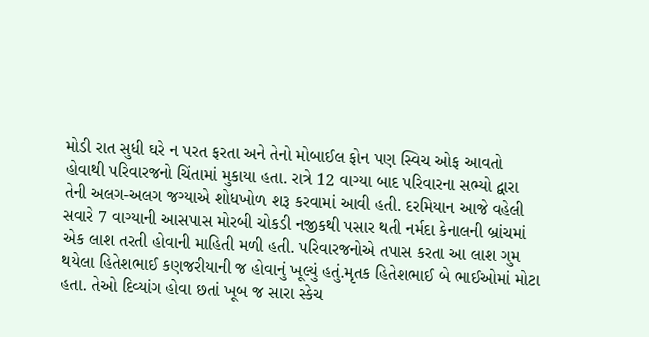મોડી રાત સુધી ઘરે ન પરત ફરતા અને તેનો મોબાઈલ ફોન પણ સ્વિચ ઓફ આવતો હોવાથી પરિવારજનો ચિંતામાં મુકાયા હતા. રાત્રે 12 વાગ્યા બાદ પરિવારના સભ્યો દ્વારા તેની અલગ-અલગ જગ્યાએ શોધખોળ શરૂ કરવામાં આવી હતી. દરમિયાન આજે વહેલી સવારે 7 વાગ્યાની આસપાસ મોરબી ચોકડી નજીકથી પસાર થતી નર્મદા કેનાલની બ્રાંચમાં એક લાશ તરતી હોવાની માહિતી મળી હતી. પરિવારજનોએ તપાસ કરતા આ લાશ ગુમ થયેલા હિતેશભાઈ કણજરીયાની જ હોવાનું ખૂલ્યું હતું.મૃતક હિતેશભાઈ બે ભાઈઓમાં મોટા હતા. તેઓ દિવ્યાંગ હોવા છતાં ખૂબ જ સારા સ્કેચ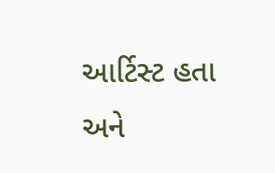આર્ટિસ્ટ હતા અને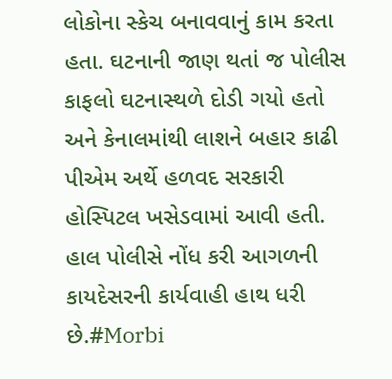લોકોના સ્કેચ બનાવવાનું કામ કરતા હતા. ઘટનાની જાણ થતાં જ પોલીસ કાફલો ઘટનાસ્થળે દોડી ગયો હતો અને કેનાલમાંથી લાશને બહાર કાઢી પીએમ અર્થે હળવદ સરકારી હોસ્પિટલ ખસેડવામાં આવી હતી. હાલ પોલીસે નોંધ કરી આગળની કાયદેસરની કાર્યવાહી હાથ ધરી છે.#Morbi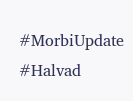#MorbiUpdate #Halvad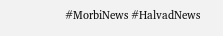#MorbiNews #HalvadNews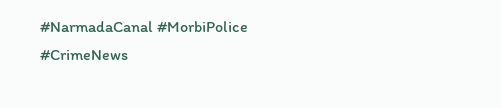#NarmadaCanal #MorbiPolice #CrimeNews